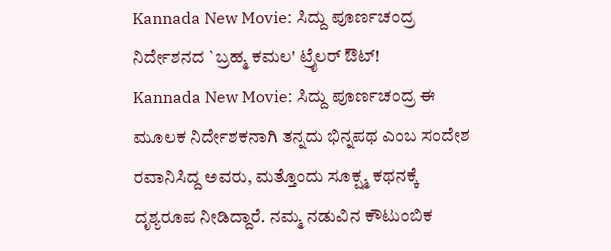Kannada New Movie: ಸಿದ್ದು ಪೂರ್ಣಚಂದ್ರ ನಿರ್ದೇಶನದ `ಬ್ರಹ್ಮ ಕಮಲ' ಟ್ರೈಲರ್ ಔಟ್!
Kannada New Movie: ಸಿದ್ದು ಪೂರ್ಣಚಂದ್ರ ಈ ಮೂಲಕ ನಿರ್ದೇಶಕನಾಗಿ ತನ್ನದು ಭಿನ್ನಪಥ ಎಂಬ ಸಂದೇಶ ರವಾನಿಸಿದ್ದ ಅವರು, ಮತ್ತೊಂದು ಸೂಕ್ಷ್ಮ ಕಥನಕ್ಕೆ ದೃಶ್ಯರೂಪ ನೀಡಿದ್ದಾರೆ. ನಮ್ಮ ನಡುವಿನ ಕೌಟುಂಬಿಕ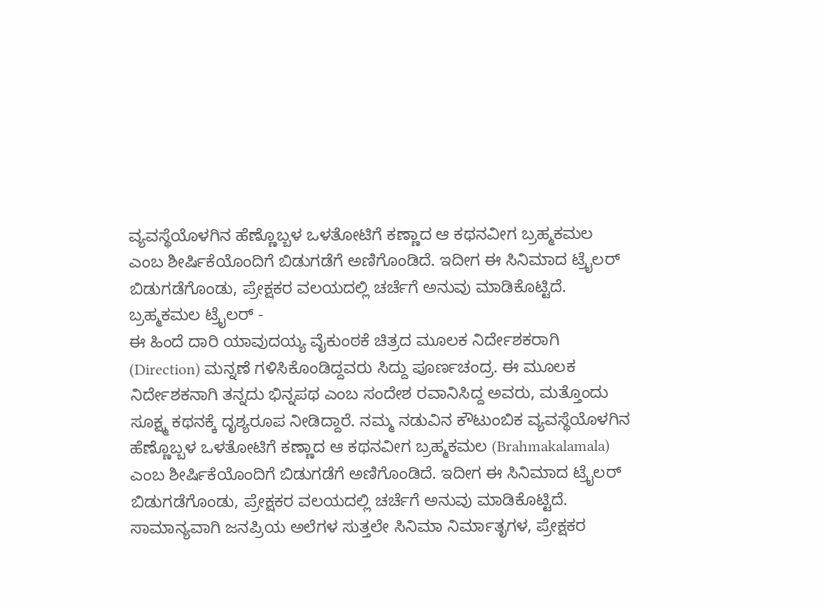ವ್ಯವಸ್ಥೆಯೊಳಗಿನ ಹೆಣ್ಣೊಬ್ಬಳ ಒಳತೋಟಿಗೆ ಕಣ್ಣಾದ ಆ ಕಥನವೀಗ ಬ್ರಹ್ಮಕಮಲ ಎಂಬ ಶೀರ್ಷಿಕೆಯೊಂದಿಗೆ ಬಿಡುಗಡೆಗೆ ಅಣಿಗೊಂಡಿದೆ. ಇದೀಗ ಈ ಸಿನಿಮಾದ ಟ್ರೈಲರ್ ಬಿಡುಗಡೆಗೊಂಡು, ಪ್ರೇಕ್ಷಕರ ವಲಯದಲ್ಲಿ ಚರ್ಚೆಗೆ ಅನುವು ಮಾಡಿಕೊಟ್ಟಿದೆ.
ಬ್ರಹ್ಮಕಮಲ ಟ್ರೈಲರ್ -
ಈ ಹಿಂದೆ ದಾರಿ ಯಾವುದಯ್ಯ ವೈಕುಂಠಕೆ ಚಿತ್ರದ ಮೂಲಕ ನಿರ್ದೇಶಕರಾಗಿ (Direction) ಮನ್ನಣೆ ಗಳಿಸಿಕೊಂಡಿದ್ದವರು ಸಿದ್ದು ಪೂರ್ಣಚಂದ್ರ. ಈ ಮೂಲಕ ನಿರ್ದೇಶಕನಾಗಿ ತನ್ನದು ಭಿನ್ನಪಥ ಎಂಬ ಸಂದೇಶ ರವಾನಿಸಿದ್ದ ಅವರು, ಮತ್ತೊಂದು ಸೂಕ್ಷ್ಮ ಕಥನಕ್ಕೆ ದೃಶ್ಯರೂಪ ನೀಡಿದ್ದಾರೆ. ನಮ್ಮ ನಡುವಿನ ಕೌಟುಂಬಿಕ ವ್ಯವಸ್ಥೆಯೊಳಗಿನ ಹೆಣ್ಣೊಬ್ಬಳ ಒಳತೋಟಿಗೆ ಕಣ್ಣಾದ ಆ ಕಥನವೀಗ ಬ್ರಹ್ಮಕಮಲ (Brahmakalamala) ಎಂಬ ಶೀರ್ಷಿಕೆಯೊಂದಿಗೆ ಬಿಡುಗಡೆಗೆ ಅಣಿಗೊಂಡಿದೆ. ಇದೀಗ ಈ ಸಿನಿಮಾದ ಟ್ರೈಲರ್ ಬಿಡುಗಡೆಗೊಂಡು, ಪ್ರೇಕ್ಷಕರ ವಲಯದಲ್ಲಿ ಚರ್ಚೆಗೆ ಅನುವು ಮಾಡಿಕೊಟ್ಟಿದೆ.
ಸಾಮಾನ್ಯವಾಗಿ ಜನಪ್ರಿಯ ಅಲೆಗಳ ಸುತ್ತಲೇ ಸಿನಿಮಾ ನಿರ್ಮಾತೃಗಳ, ಪ್ರೇಕ್ಷಕರ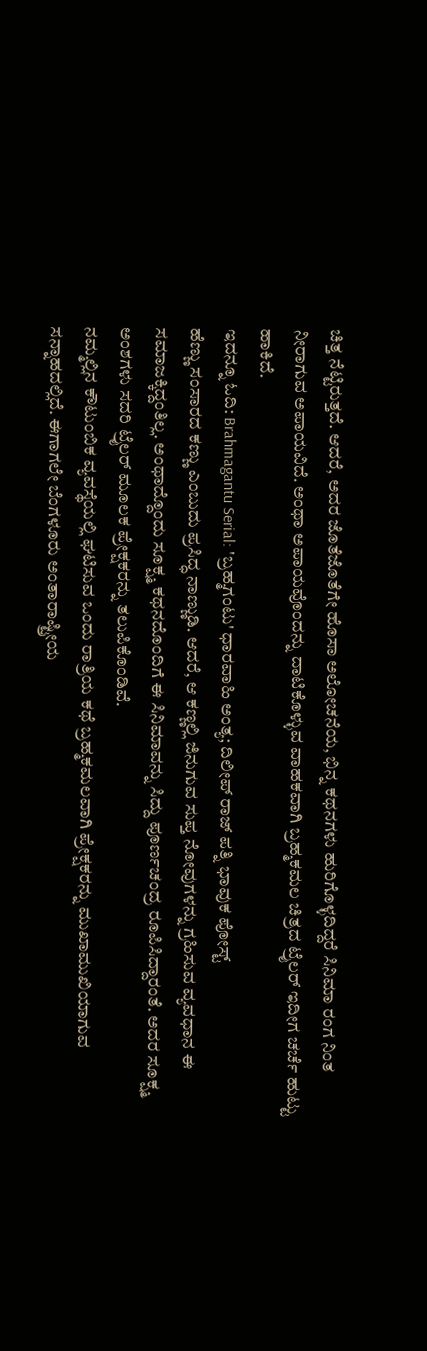ಚಿತ್ತ ನೆಟ್ಟಿರುತ್ತದೆ. ಆದರೆ, ಅದರ ಜೊತೆಜೊತೆಗೇ ಹೊಸಾ ಅಲೋಚನೆಯ, ಭಿನ್ನ ಕಥನಗಳು ಹುರಿಗೊಳ್ಳದಿದ್ದರೆ ಸಿನಿಮಾ ರಂಗ ನಿಂತ ನೀರಾಗುವ ಅಪಾಯವಿದೆ. ಅಂಥಾ ಅಪಾಯವೊಂದನ್ನು ದಾಟಿಕೊಳ್ಳುವ ವಾಹಕವಾಗಿ ಬ್ರಹ್ಮಕಮಲ ಚಿತ್ರದ ಟ್ರೈಲರ್ ಇದೀಗ ಚರ್ಚೆ ಹುಟ್ಟು ಹಾಕಿದೆ.
ಇದನ್ನೂ ಓದಿ: Brahmagantu Serial: 'ಬ್ರಹ್ಮಗಂಟು' ಧಾರವಾಹಿ ಅಂತ್ಯ; ದಿಲೀಪ್ ರಾಜ್ ಪತ್ನಿ ಭಾವುಕ ಪೋಸ್ಟ್
ಹೆಣ್ಣು ಸಂಸಾರದ ಕಣ್ಣು ಎಂಬುದು ಪ್ರಸಿದ್ಧ ನಾಣ್ಣುಡಿ. ಆದರೆ, ಆ ಕಣ್ಣಲ್ಲಿ ಜಿನುಗುವ ಸುಪ್ತ ನೋವುಗಳನ್ನು ಗ್ರಹಿಸುವ ವ್ಯವಧಾನ ಈ ಸಮಾಜಕ್ಕಿದ್ದಂತಿಲ್ಲ. ಅಂಥಾದ್ದೊಂದು ಸೂಕ್ಷ್ಮ ಕಥನದೊಂದಿಗೆ ಈ ಸಿನಿಮಾವನ್ನು ಸಿದ್ದು ಪೂರ್ಣಚಂದ್ರ ರೂಪಿಸಿದ್ದಾರಂತೆ. ಅದರ ಸೂಕ್ಷ್ಮ ಅಂಶಗಳು ಸದರಿ ಟ್ರೈಲರ್ ಮೂಲಕ ಪ್ರೇಕ್ಷಕರನ್ನು ತಲುಪಿಕೊಂಡಿವೆ.
ನಮ್ಮಲ್ಲಿನ ಕೌಟುಂಬಿಕ ವ್ಯವಸ್ಥೆಯಲ್ಲಿ ಘಟಿಸುವ ಒಂದು ರಾತ್ರಿಯ ಕಥೆ ಬ್ರಹ್ಮಕಮಲವಾಗಿ ಪ್ರೇಕ್ಷಕರನ್ನು ಮುಖಾಮುಖಿಯಾಗುವ ಸನ್ನಾಹದಲ್ಲಿದೆ. ಈಗಾಗಲೇ ಬೆಂಗಳೂರು ಅಂತಾರಾಷ್ಟ್ರೀಯ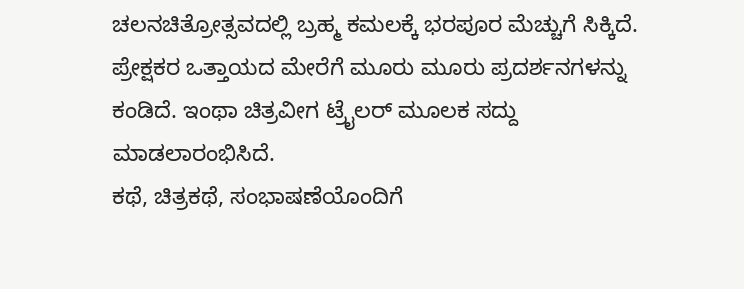ಚಲನಚಿತ್ರೋತ್ಸವದಲ್ಲಿ ಬ್ರಹ್ಮ ಕಮಲಕ್ಕೆ ಭರಪೂರ ಮೆಚ್ಚುಗೆ ಸಿಕ್ಕಿದೆ. ಪ್ರೇಕ್ಷಕರ ಒತ್ತಾಯದ ಮೇರೆಗೆ ಮೂರು ಮೂರು ಪ್ರದರ್ಶನಗಳನ್ನು ಕಂಡಿದೆ. ಇಂಥಾ ಚಿತ್ರವೀಗ ಟ್ರೈಲರ್ ಮೂಲಕ ಸದ್ದು ಮಾಡಲಾರಂಭಿಸಿದೆ.
ಕಥೆ, ಚಿತ್ರಕಥೆ, ಸಂಭಾಷಣೆಯೊಂದಿಗೆ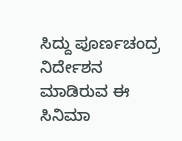ಸಿದ್ದು ಪೂರ್ಣಚಂದ್ರ ನಿರ್ದೇಶನ ಮಾಡಿರುವ ಈ ಸಿನಿಮಾ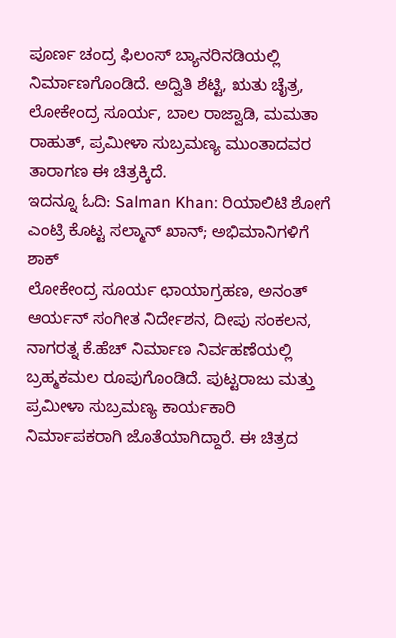ಪೂರ್ಣ ಚಂದ್ರ ಫಿಲಂಸ್ ಬ್ಯಾನರಿನಡಿಯಲ್ಲಿ ನಿರ್ಮಾಣಗೊಂಡಿದೆ. ಅದ್ವಿತಿ ಶೆಟ್ಟಿ, ಋತು ಚೈತ್ರ, ಲೋಕೇಂದ್ರ ಸೂರ್ಯ, ಬಾಲ ರಾಜ್ವಾಡಿ, ಮಮತಾ ರಾಹುತ್, ಪ್ರಮೀಳಾ ಸುಬ್ರಮಣ್ಯ ಮುಂತಾದವರ ತಾರಾಗಣ ಈ ಚಿತ್ರಕ್ಕಿದೆ.
ಇದನ್ನೂ ಓದಿ: Salman Khan: ರಿಯಾಲಿಟಿ ಶೋಗೆ ಎಂಟ್ರಿ ಕೊಟ್ಟ ಸಲ್ಮಾನ್ ಖಾನ್; ಅಭಿಮಾನಿಗಳಿಗೆ ಶಾಕ್
ಲೋಕೇಂದ್ರ ಸೂರ್ಯ ಛಾಯಾಗ್ರಹಣ, ಅನಂತ್ ಆರ್ಯನ್ ಸಂಗೀತ ನಿರ್ದೇಶನ, ದೀಪು ಸಂಕಲನ, ನಾಗರತ್ನ ಕೆ.ಹೆಚ್ ನಿರ್ಮಾಣ ನಿರ್ವಹಣೆಯಲ್ಲಿ ಬ್ರಹ್ಮಕಮಲ ರೂಪುಗೊಂಡಿದೆ. ಪುಟ್ಟರಾಜು ಮತ್ತು ಪ್ರಮೀಳಾ ಸುಬ್ರಮಣ್ಯ ಕಾರ್ಯಕಾರಿ ನಿರ್ಮಾಪಕರಾಗಿ ಜೊತೆಯಾಗಿದ್ದಾರೆ. ಈ ಚಿತ್ರದ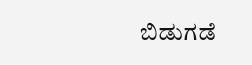ಬಿಡುಗಡೆ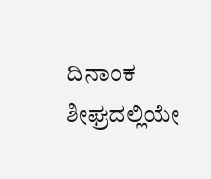ದಿನಾಂಕ ಶೀಘ್ರದಲ್ಲಿಯೇ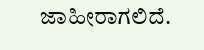ಜಾಹೀರಾಗಲಿದೆ.